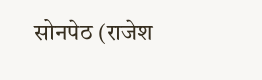सोनपेठ (राजेश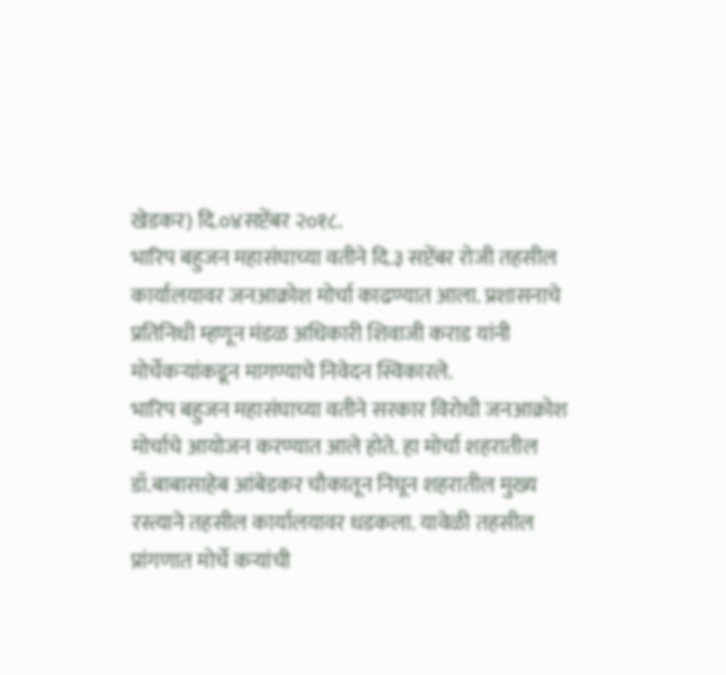खेडकर) दि.०४सप्टेंबर २०१८.
भारिप बहुजन महासंघाच्या वतीने दि.३ सप्टेंबर रोजी तहसील कार्यालयावर जनआक्रोश मोर्चा काढण्यात आला. प्रशासनाचे प्रतिनिधी म्हणून मंडळ अधिकारी शिवाजी कराड यांनी मोर्चेकऱ्यांकडून मागण्याचे निवेदन स्विकारले.
भारिप बहुजन महासंघाच्या वतीने सरकार विरोधी जनआक्रोश मोर्चाचे आयोजन करण्यात आले होते. हा मोर्चा शहरातील डॉ.बाबासाहेब आंबेडकर चौकातून निघून शहरातील मुख्य रस्त्याने तहसील कार्यालयावर धडकला. यावेळी तहसील प्रांगणात मोर्चे कऱ्यांची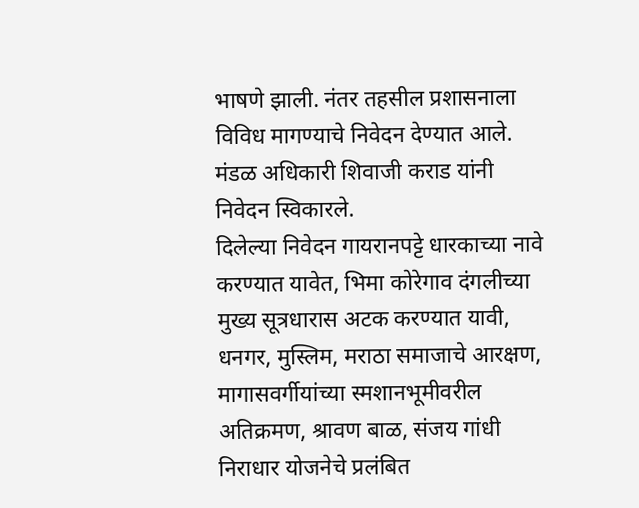भाषणे झाली. नंतर तहसील प्रशासनाला विविध मागण्याचे निवेदन देण्यात आले. मंडळ अधिकारी शिवाजी कराड यांनी निवेदन स्विकारले.
दिलेल्या निवेदन गायरानपट्टे धारकाच्या नावे करण्यात यावेत, भिमा कोरेगाव दंगलीच्या मुख्य सूत्रधारास अटक करण्यात यावी, धनगर, मुस्लिम, मराठा समाजाचे आरक्षण, मागासवर्गीयांच्या स्मशानभूमीवरील अतिक्रमण, श्रावण बाळ, संजय गांधी निराधार योजनेचे प्रलंबित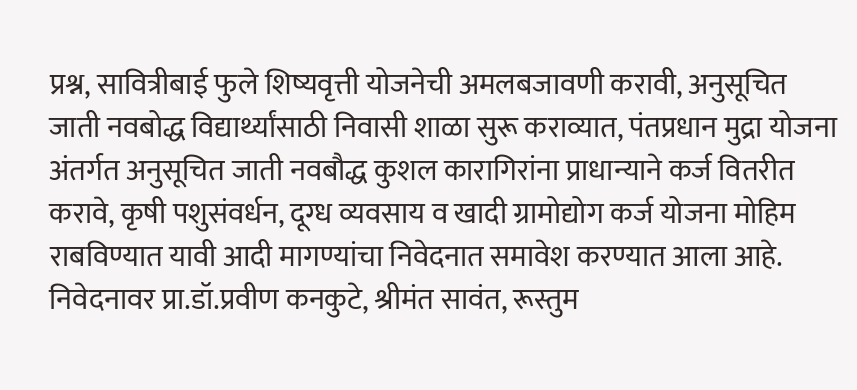प्रश्न, सावित्रीबाई फुले शिष्यवृत्ती योजनेची अमलबजावणी करावी, अनुसूचित जाती नवबोद्ध विद्यार्थ्यांसाठी निवासी शाळा सुरू कराव्यात, पंतप्रधान मुद्रा योजना अंतर्गत अनुसूचित जाती नवबौद्ध कुशल कारागिरांना प्राधान्याने कर्ज वितरीत करावे, कृषी पशुसंवर्धन, दूग्ध व्यवसाय व खादी ग्रामोद्योग कर्ज योजना मोहिम राबविण्यात यावी आदी मागण्यांचा निवेदनात समावेश करण्यात आला आहे.
निवेदनावर प्रा.डॉ.प्रवीण कनकुटे, श्रीमंत सावंत, रूस्तुम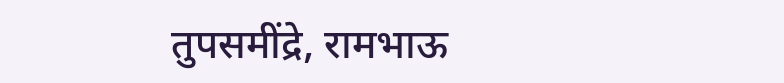तुपसमींद्रे, रामभाऊ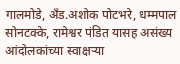गालमोडे, अँड.अशोक पोटभरे, धम्मपाल सोनटक्के, रामेश्वर पंडित यासह असंख्य आंदोलकांच्या स्वाक्षऱ्या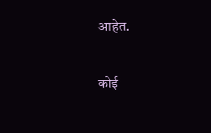आहेत.

कोई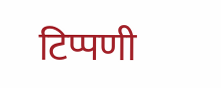टिप्पणी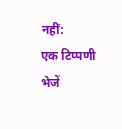नहीं:
एक टिप्पणी भेजें